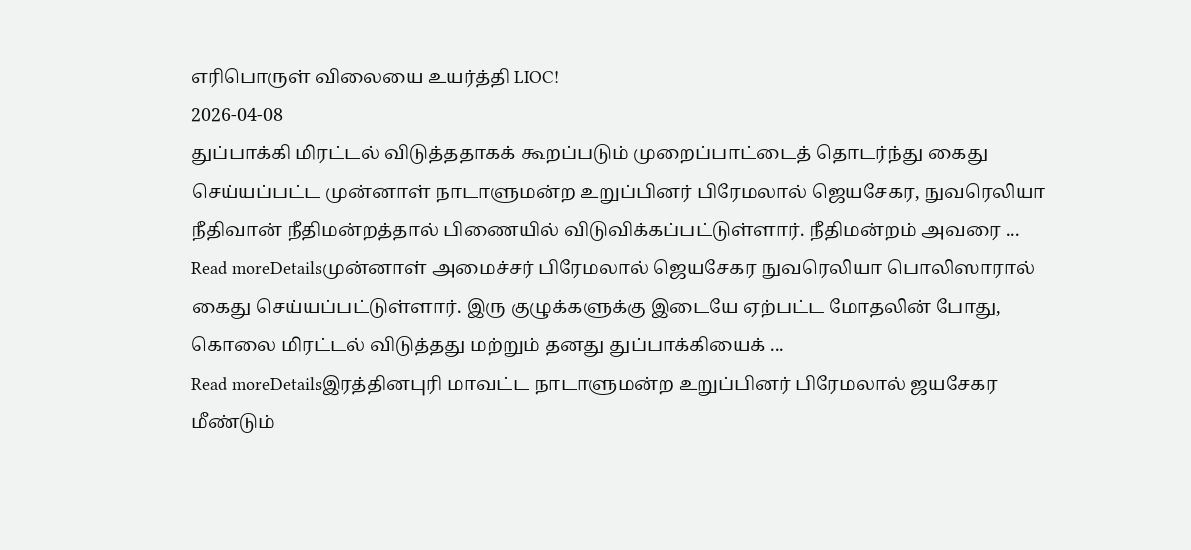எரிபொருள் விலையை உயர்த்தி LIOC!
2026-04-08
துப்பாக்கி மிரட்டல் விடுத்ததாகக் கூறப்படும் முறைப்பாட்டைத் தொடர்ந்து கைது செய்யப்பட்ட முன்னாள் நாடாளுமன்ற உறுப்பினர் பிரேமலால் ஜெயசேகர, நுவரெலியா நீதிவான் நீதிமன்றத்தால் பிணையில் விடுவிக்கப்பட்டுள்ளார். நீதிமன்றம் அவரை ...
Read moreDetailsமுன்னாள் அமைச்சர் பிரேமலால் ஜெயசேகர நுவரெலியா பொலிஸாரால் கைது செய்யப்பட்டுள்ளார். இரு குழுக்களுக்கு இடையே ஏற்பட்ட மோதலின் போது, கொலை மிரட்டல் விடுத்தது மற்றும் தனது துப்பாக்கியைக் ...
Read moreDetailsஇரத்தினபுரி மாவட்ட நாடாளுமன்ற உறுப்பினர் பிரேமலால் ஜயசேகர மீண்டும்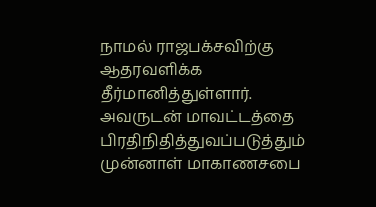நாமல் ராஜபக்சவிற்கு ஆதரவளிக்க தீர்மானித்துள்ளார். அவருடன் மாவட்டத்தை பிரதிநிதித்துவப்படுத்தும் முன்னாள் மாகாணசபை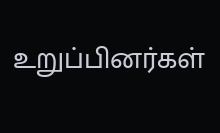உறுப்பினர்கள்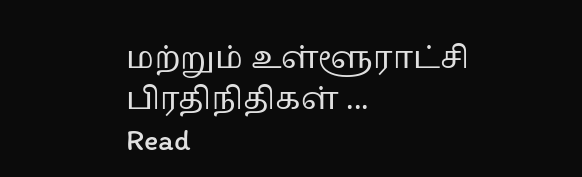மற்றும் உள்ளூராட்சி பிரதிநிதிகள் ...
Read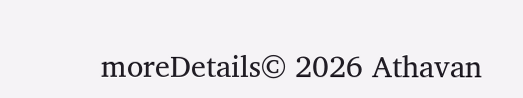moreDetails© 2026 Athavan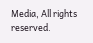Media, All rights reserved.